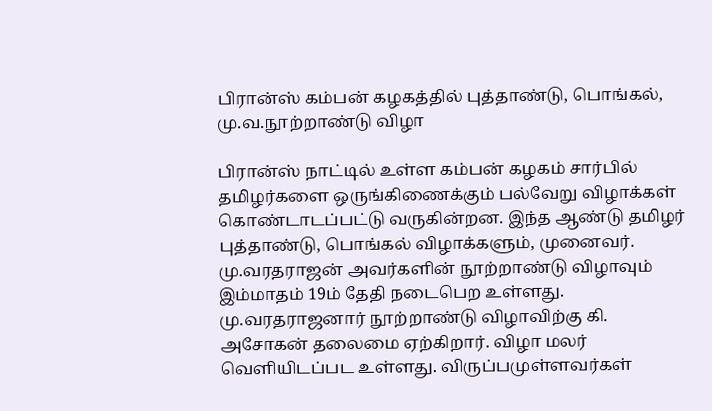பிரான்ஸ் கம்பன் கழகத்தில் புத்தாண்டு, பொங்கல், மு.வ.நூற்றாண்டு விழா

பிரான்ஸ் நாட்டில் உள்ள கம்பன் கழகம் சார்பில் தமிழர்களை ஒருங்கிணைக்கும் பல்வேறு விழாக்கள் கொண்டாடப்பட்டு வருகின்றன. இந்த ஆண்டு தமிழர் புத்தாண்டு, பொங்கல் விழாக்களும், முனைவர். மு.வரதராஜன் அவர்களின் நூற்றாண்டு விழாவும் இம்மாதம் 19ம் தேதி நடைபெற உள்ளது.
மு.வரதராஜனார் நூற்றாண்டு விழாவிற்கு கி. அசோகன் தலைமை ஏற்கிறார். விழா மலர் வெளியிடப்பட உள்ளது. விருப்பமுள்ளவர்கள்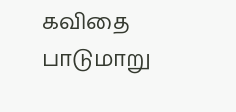கவிதை பாடுமாறு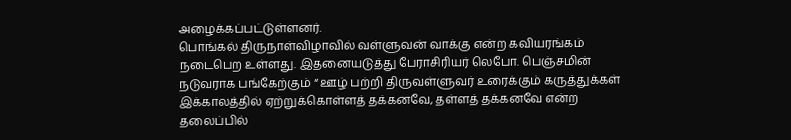அழைக்கப்பட்டுள்ளனர்.
பொங்கல் திருநாள்விழாவில் வள்ளுவன் வாக்கு என்ற கவியரங்கம் நடைபெற உள்ளது. இதனையடுத்து பேராசிரியர் லெபோ. பெஞ்சமின் நடுவராக பங்கேற்கும் “ ஊழ் பற்றி திருவள்ளுவர் உரைக்கும் கருத்துக்கள் இக்காலத்தில் ஏற்றுக்கொள்ளத் தக்கனவே, தள்ளத் தக்கனவே என்ற தலைப்பில்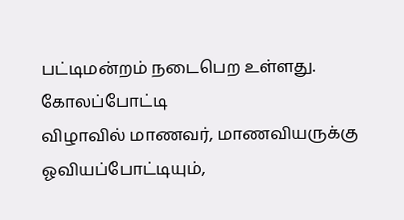பட்டிமன்றம் நடைபெற உள்ளது.
கோலப்போட்டி
விழாவில் மாணவர், மாணவியருக்கு ஓவியப்போட்டியும்,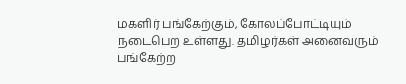மகளிர் பங்கேற்கும், கோலப்போட்டியும் நடைபெற உள்ளது. தமிழர்கள் அனைவரும் பங்கேற்ற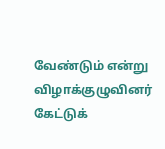வேண்டும் என்று விழாக்குழுவினர் கேட்டுக்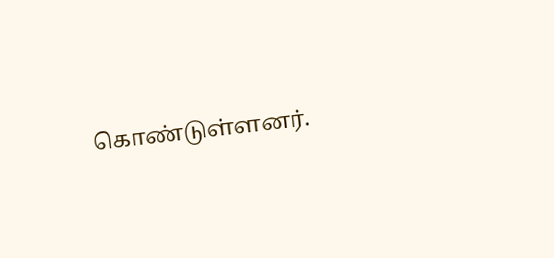கொண்டுள்ளனர்.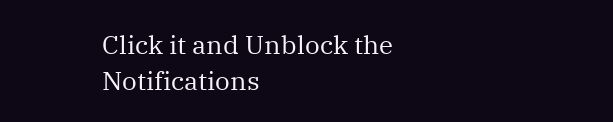Click it and Unblock the Notifications